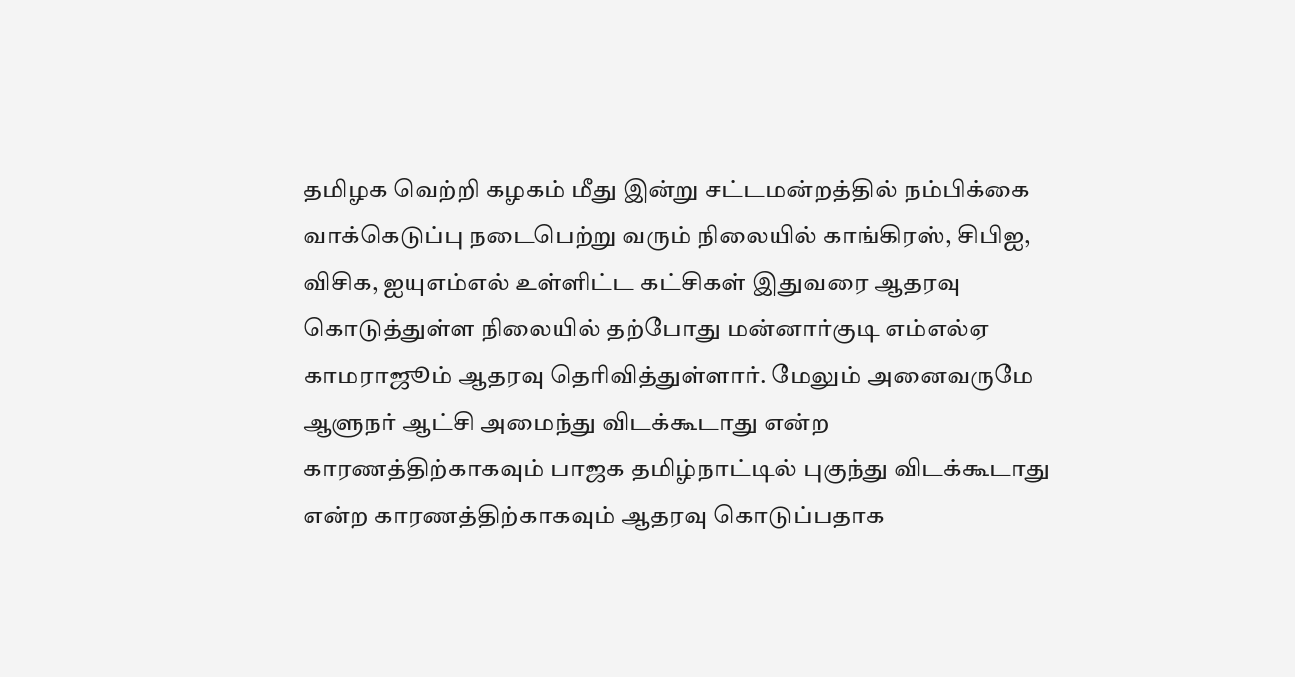தமிழக வெற்றி கழகம் மீது இன்று சட்டமன்றத்தில் நம்பிக்கை வாக்கெடுப்பு நடைபெற்று வரும் நிலையில் காங்கிரஸ், சிபிஐ, விசிக, ஐயுஎம்எல் உள்ளிட்ட கட்சிகள் இதுவரை ஆதரவு கொடுத்துள்ள நிலையில் தற்போது மன்னார்குடி எம்எல்ஏ காமராஜூம் ஆதரவு தெரிவித்துள்ளார். மேலும் அனைவருமே ஆளுநர் ஆட்சி அமைந்து விடக்கூடாது என்ற காரணத்திற்காகவும் பாஜக தமிழ்நாட்டில் புகுந்து விடக்கூடாது என்ற காரணத்திற்காகவும் ஆதரவு கொடுப்பதாக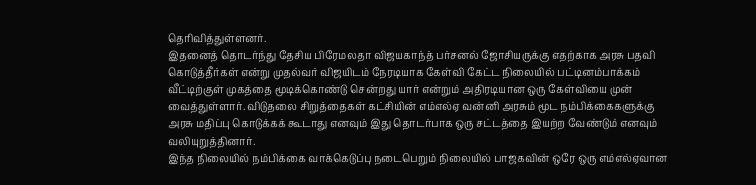தெரிவித்துள்ளனர்.
இதனைத் தொடர்ந்து தேசிய பிரேமலதா விஜயகாந்த் பர்சனல் ஜோசியருக்கு எதற்காக அரசு பதவி கொடுத்தீர்கள் என்று முதல்வர் விஜயிடம் நேரடியாக கேள்வி கேட்ட நிலையில் பட்டினம்பாக்கம் வீட்டிற்குள் முகத்தை மூடிக்கொண்டு சென்றது யார் என்றும் அதிரடியான ஒரு கேள்வியை முன் வைத்துள்ளார். விடுதலை சிறுத்தைகள் கட்சியின் எம்எல்ஏ வன்னி அரசும் மூட நம்பிக்கைகளுக்கு அரசு மதிப்பு கொடுக்கக் கூடாது எனவும் இது தொடர்பாக ஒரு சட்டத்தை இயற்ற வேண்டும் எனவும் வலியுறுத்தினார்.
இந்த நிலையில் நம்பிக்கை வாக்கெடுப்பு நடைபெறும் நிலையில் பாஜகவின் ஒரே ஒரு எம்எல்ஏவான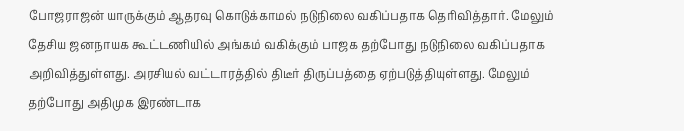போஜராஜன் யாருக்கும் ஆதரவு கொடுக்காமல் நடுநிலை வகிப்பதாக தெரிவித்தார். மேலும் தேசிய ஜனநாயக கூட்டணியில் அங்கம் வகிக்கும் பாஜக தற்போது நடுநிலை வகிப்பதாக அறிவித்துள்ளது. அரசியல் வட்டாரத்தில் திடீர் திருப்பத்தை ஏற்படுத்தியுள்ளது. மேலும் தற்போது அதிமுக இரண்டாக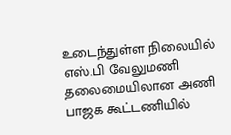உடைந்துள்ள நிலையில் எஸ்.பி வேலுமணி தலைமையிலான அணி பாஜக கூட்டணியில்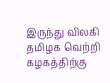இருந்து விலகி தமிழக வெற்றி கழகத்திற்கு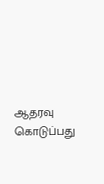ஆதரவு கொடுப்பது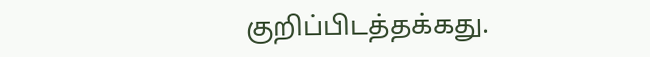குறிப்பிடத்தக்கது.